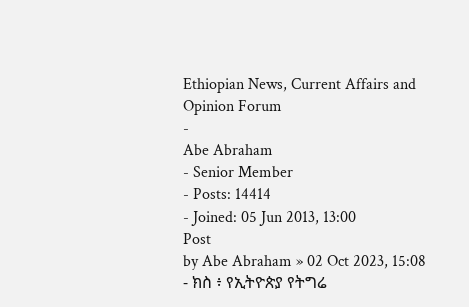Ethiopian News, Current Affairs and Opinion Forum
-
Abe Abraham
- Senior Member
- Posts: 14414
- Joined: 05 Jun 2013, 13:00
Post
by Abe Abraham » 02 Oct 2023, 15:08
- ክስ ፥ የኢትዮጵያ የትግሬ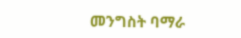መንግስት ባማራ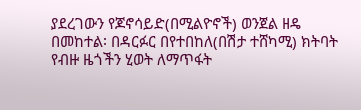ያደረገውን የጆኖሳይድ(በሚልዮኖች) ወንጀል ዘዴ በመከተል፡ በዳርፉር በየተበከለ(በሽታ ተሸካሚ) ክትባት የብዙ ዜጎችን ሂወት ለማጥፋት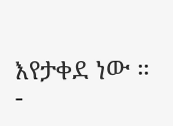እየታቀደ ነው ።
-